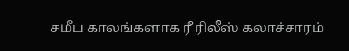சமீப காலங்களாக ரீ ரிலீஸ் கலாச்சாரம்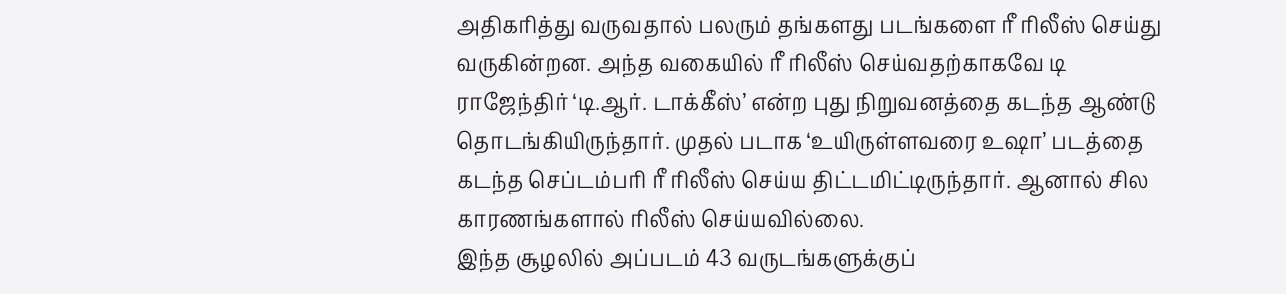அதிகரித்து வருவதால் பலரும் தங்களது படங்களை ரீ ரிலீஸ் செய்து வருகின்றன. அந்த வகையில் ரீ ரிலீஸ் செய்வதற்காகவே டி ராஜேந்திர் ‘டி.ஆர். டாக்கீஸ்’ என்ற புது நிறுவனத்தை கடந்த ஆண்டு தொடங்கியிருந்தார். முதல் படாக ‘உயிருள்ளவரை உஷா’ படத்தை கடந்த செப்டம்பரி ரீ ரிலீஸ் செய்ய திட்டமிட்டிருந்தார். ஆனால் சில காரணங்களால் ரிலீஸ் செய்யவில்லை.
இந்த சூழலில் அப்படம் 43 வருடங்களுக்குப்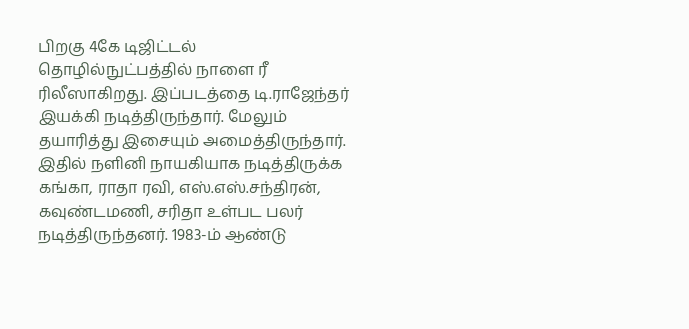பிறகு 4கே டிஜிட்டல் தொழில்நுட்பத்தில் நாளை ரீ ரிலீஸாகிறது. இப்படத்தை டி.ராஜேந்தர் இயக்கி நடித்திருந்தார். மேலும் தயாரித்து இசையும் அமைத்திருந்தார். இதில் நளினி நாயகியாக நடித்திருக்க கங்கா, ராதா ரவி, எஸ்.எஸ்.சந்திரன், கவுண்டமணி, சரிதா உள்பட பலர் நடித்திருந்தனர். 1983-ம் ஆண்டு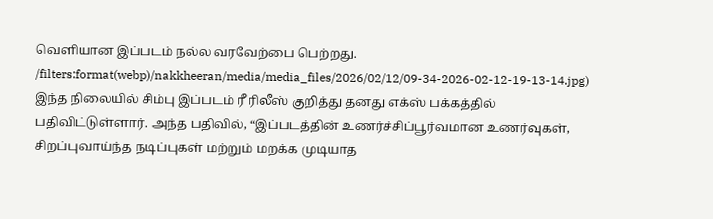வெளியான இப்படம் நல்ல வரவேற்பை பெற்றது.
/filters:format(webp)/nakkheeran/media/media_files/2026/02/12/09-34-2026-02-12-19-13-14.jpg)
இந்த நிலையில் சிம்பு இப்படம் ரீ ரிலீஸ் குறித்து தனது எக்ஸ் பக்கத்தில் பதிவிட்டுள்ளார். அந்த பதிவில், “இப்படத்தின் உணர்ச்சிப்பூர்வமான உணர்வுகள், சிறப்புவாய்ந்த நடிப்புகள் மற்றும் மறக்க முடியாத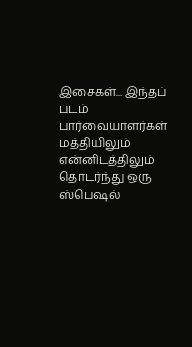இசைகள்... இந்தப் படம் பார்வையாளர்கள் மத்தியிலும் என்னிடத்திலும் தொடர்ந்து ஒரு ஸ்பெஷல்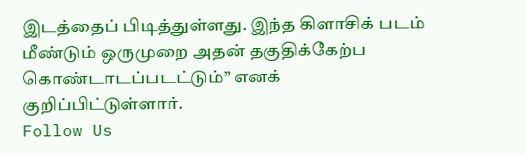இடத்தைப் பிடித்துள்ளது. இந்த கிளாசிக் படம் மீண்டும் ஒருமுறை அதன் தகுதிக்கேற்ப கொண்டாடப்படட்டும்” எனக் குறிப்பிட்டுள்ளார்.
Follow Us